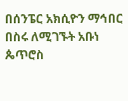በሰንፔር አክሲዮን ማኅበር በስሩ ለሚገኙት አቡነ ጴጥሮስ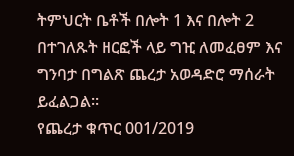ትምህርት ቤቶች በሎት 1 እና በሎት 2 በተገለጹት ዘርፎች ላይ ግዢ ለመፈፀም እና ግንባታ በግልጽ ጨረታ አወዳድሮ ማሰራት ይፈልጋል፡፡
የጨረታ ቁጥር 001/2019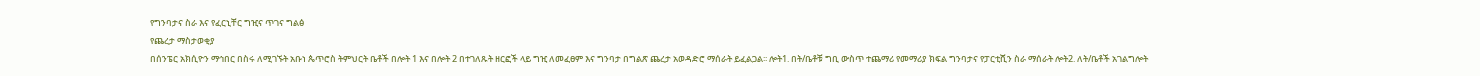የግንባታና ስራ እና የፈርኒቸር ግዢና ጥገና ግልፅ
የጨረታ ማስታወቂያ
በሰንፔር አክሲዮን ማኅበር በስሩ ለሚገኙት አቡነ ጴጥሮስ ትምህርት ቤቶች በሎት 1 እና በሎት 2 በተገለጹት ዘርፎች ላይ ግዢ ለመፈፀም እና ግንባታ በግልጽ ጨረታ አወዳድሮ ማሰራት ይፈልጋል፡፡ ሎት1. በት/ቤቶቹ ግቢ ውስጥ ተጨማሪ የመማሪያ ክፍል ግንባታና የፓርቲሺን ስራ ማሰራት ሎት2. ለት/ቤቶች አገልግሎት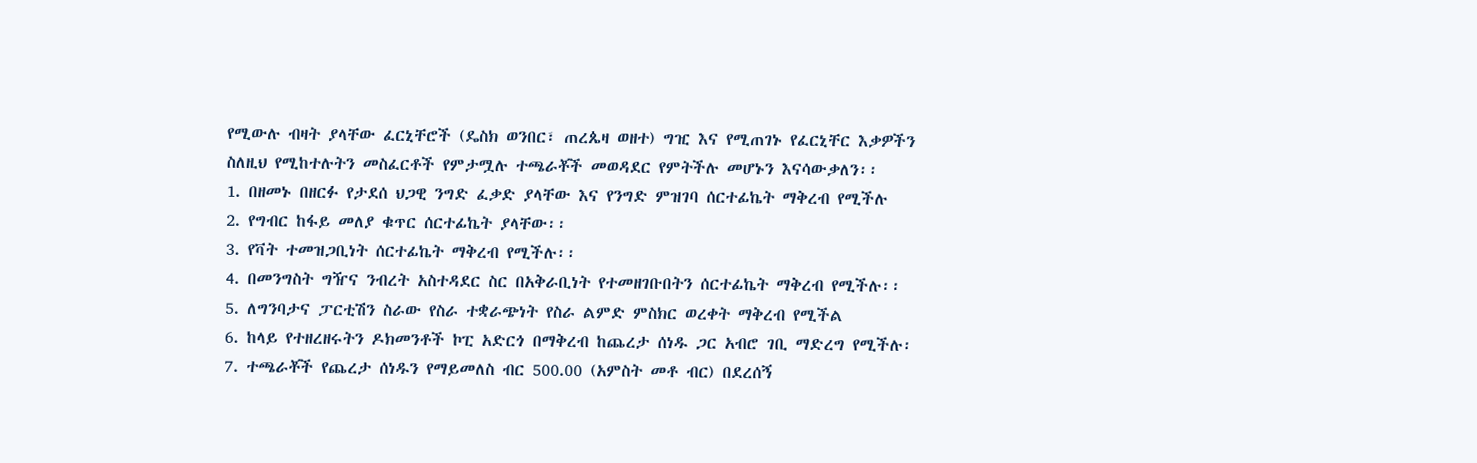የሚውሉ ብዛት ያላቸው ፈርኒቸሮች (ዴስክ ወንበር፣ ጠረጴዛ ወዘተ) ግዢ እና የሚጠገኑ የፈርኒቸር እቃዎችን
ስለዚህ የሚከተሉትን መስፈርቶች የምታሟሉ ተጫራቾች መወዳደር የምትችሉ መሆኑን እናሳውቃለን፡፡
1. በዘመኑ በዘርፉ የታደሰ ህጋዊ ንግድ ፈቃድ ያላቸው እና የንግድ ምዝገባ ሰርተፊኬት ማቅረብ የሚችሉ
2. የግብር ከፋይ መለያ ቁጥር ሰርተፊኬት ያላቸው፡፡
3. የቫት ተመዝጋቢነት ሰርተፊኬት ማቅረብ የሚችሉ፡፡
4. በመንግስት ግዥና ንብረት አስተዳደር ስር በአቅራቢነት የተመዘገቡበትን ሰርተፊኬት ማቅረብ የሚችሉ፡፡
5. ለግንባታና ፓርቲሽን ስራው የስራ ተቋራጭነት የስራ ልምድ ምስክር ወረቀት ማቅረብ የሚችል
6. ከላይ የተዘረዘሩትን ዶክመንቶች ኮፒ አድርጎ በማቅረብ ከጨረታ ሰነዱ ጋር አብሮ ገቢ ማድረግ የሚችሉ፡
7. ተጫራቾች የጨረታ ሰነዱን የማይመለስ ብር 500.00 (አምስት መቶ ብር) በደረሰኝ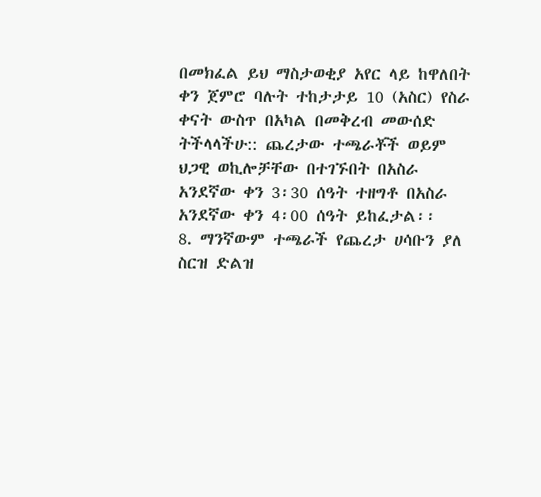በመክፈል ይህ ማስታወቂያ አየር ላይ ከዋለበት ቀን ጀምሮ ባሉት ተከታታይ 10 (አስር) የስራ ቀናት ውስጥ በአካል በመቅረብ መውሰድ ትችላላችሁ:: ጨረታው ተጫራቾች ወይም ህጋዊ ወኪሎቻቸው በተገኙበት በአስራ አንደኛው ቀን 3፡30 ሰዓት ተዘግቶ በአስራ አንደኛው ቀን 4፡00 ሰዓት ይከፈታል፡፡
8. ማንኛውም ተጫራች የጨረታ ሀሳቡን ያለ ስርዝ ድልዝ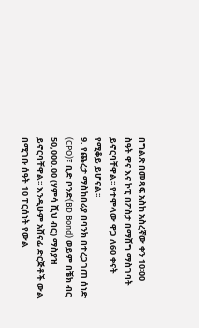በግልጽ በመጻፍ አስከ አስረኛው ቀን 10፡00 ስዓት ዋና እና ኮፒ በፖስታ በማሸግ ማስገባት ይኖርባቸዋል፡፡ የተሞላው ዋጋ ለ60 ቀናት የሚቆይ ይሆናል፡፡
9. የጨረታ ማስከበሪያ በባንክ በተረጋገጠ ሰነድ (CPO)፣ ቢድ ቦንድ(BD Bond) ወይም በቼክ ብር 50,000.00 (ሃምሳ ሺህ ብር) ማስያዝ ይኖርባቸዋል፡፡ እንዲሁም አሸናፊ ድርጅቶች ውል በሚገቡ ሰዓት 10 ፐርሰነት የውል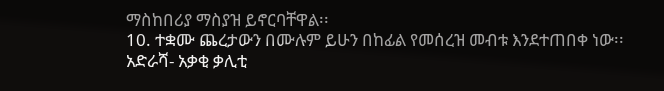ማስከበሪያ ማስያዝ ይኖርባቸዋል፡፡
10. ተቋሙ ጨረታውን በሙሉም ይሁን በከፊል የመሰረዝ መብቱ እንደተጠበቀ ነው፡፡
አድራሻ- አቃቂ ቃሊቲ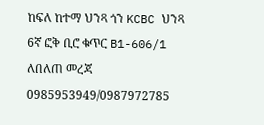ከፍለ ከተማ ህንጻ ጎን KCBC ህንጻ 6ኛ ፎቅ ቢሮ ቁጥር B1-606/1
ለበለጠ መረጃ 0985953949/0987972785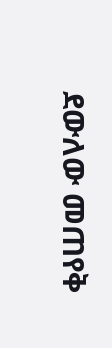ደውለው መጠየቅ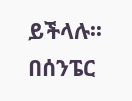ይችላሉ፡፡
በሰንፔር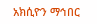አክሲዮን ማኅበር